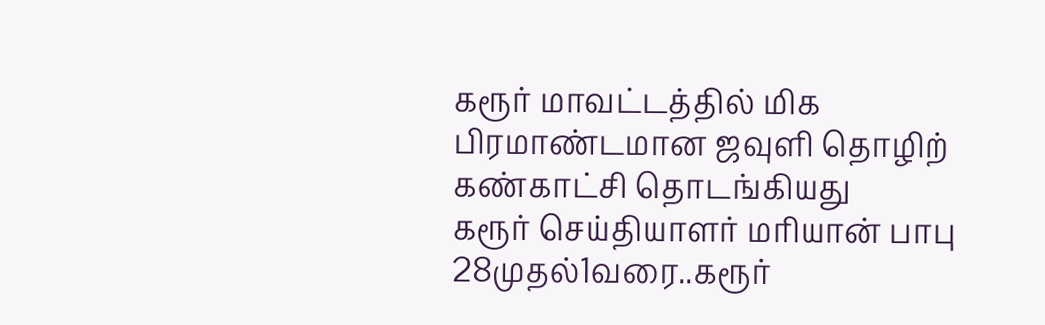கரூர் மாவட்டத்தில் மிக பிரமாண்டமான ஜவுளி தொழிற் கண்காட்சி தொடங்கியது
கரூர் செய்தியாளர் மரியான் பாபு 28முதல்1வரை..கரூர்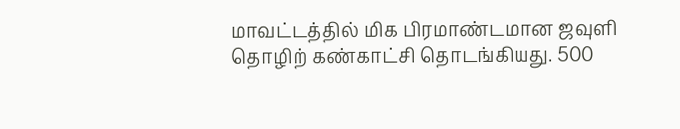மாவட்டத்தில் மிக பிரமாண்டமான ஜவுளி தொழிற் கண்காட்சி தொடங்கியது. 500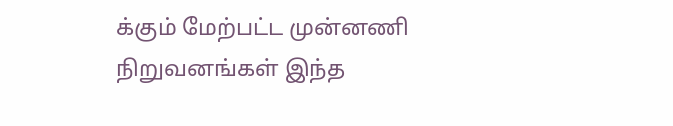க்கும் மேற்பட்ட முன்னணி நிறுவனங்கள் இந்த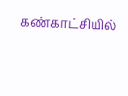கண்காட்சியில்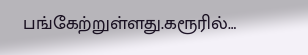பங்கேற்றுள்ளது.கரூரில்…